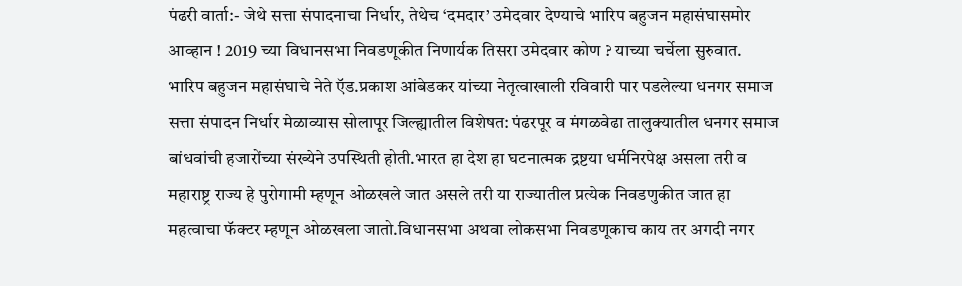पंढरी वार्ता:- जेथे सत्ता संपादनाचा निर्धार, तेथेच ‘दमदार’ उमेदवार देण्याचे भारिप बहुजन महासंघासमोर आव्हान ! 2019 च्या विधानसभा निवडणूकीत निणार्यक तिसरा उमेदवार कोण ? याच्या चर्चेला सुरुवात.
भारिप बहुजन महासंघाचे नेते ऍड.प्रकाश आंबेडकर यांच्या नेतृत्वाखाली रविवारी पार पडलेल्या धनगर समाज सत्ता संपादन निर्धार मेळाव्यास सोलापूर जिल्ह्यातील विशेषत: पंढरपूर व मंगळवेढा तालुक्यातील धनगर समाज बांधवांची हजारोंच्या संख्येने उपस्थिती होती.भारत हा देश हा घटनात्मक द्रष्टया धर्मनिरपेक्ष असला तरी व महाराष्ट्र राज्य हे पुरोगामी म्हणून ओळखले जात असले तरी या राज्यातील प्रत्येक निवडणुकीत जात हा महत्वाचा फॅक्टर म्हणून ओळखला जातो.विधानसभा अथवा लोकसभा निवडणूकाच काय तर अगदी नगर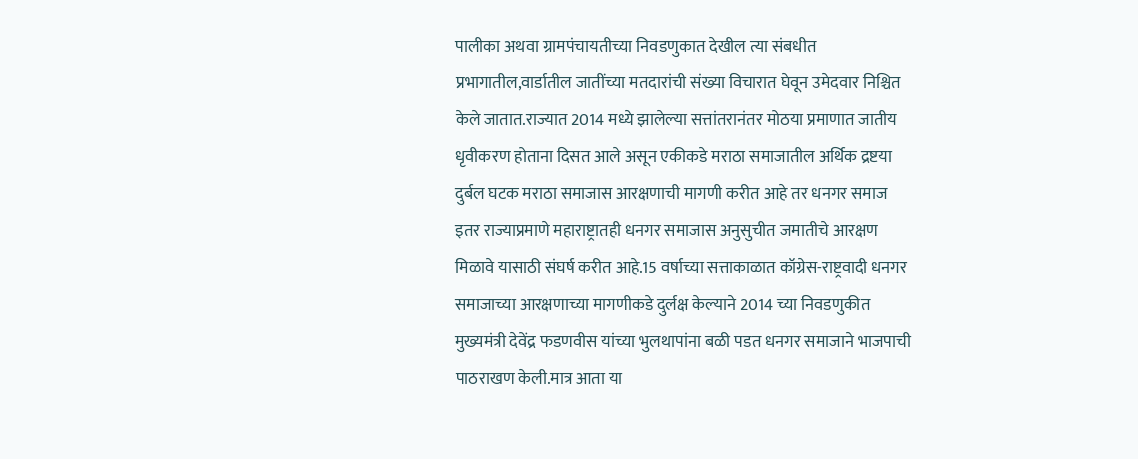पालीका अथवा ग्रामपंचायतीच्या निवडणुकात देखील त्या संबधीत प्रभागातील,वार्डातील जातींच्या मतदारांची संख्या विचारात घेवून उमेदवार निश्चित केले जातात.राज्यात 2014 मध्ये झालेल्या सत्तांतरानंतर मोठया प्रमाणात जातीय धृवीकरण होताना दिसत आले असून एकीकडे मराठा समाजातील अर्थिक द्रष्टया दुर्बल घटक मराठा समाजास आरक्षणाची मागणी करीत आहे तर धनगर समाज इतर राज्याप्रमाणे महाराष्ट्रातही धनगर समाजास अनुसुचीत जमातीचे आरक्षण मिळावे यासाठी संघर्ष करीत आहे.15 वर्षाच्या सत्ताकाळात कॉग्रेस-राष्ट्रवादी धनगर समाजाच्या आरक्षणाच्या मागणीकडे दुर्लक्ष केल्याने 2014 च्या निवडणुकीत मुख्यमंत्री देवेंद्र फडणवीस यांच्या भुलथापांना बळी पडत धनगर समाजाने भाजपाची पाठराखण केली.मात्र आता या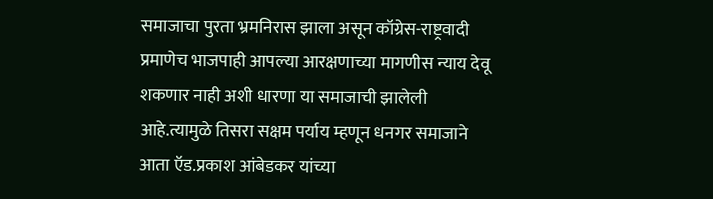समाजाचा पुरता भ्रमनिरास झाला असून कॉग्रेस-राष्ट्रवादी प्रमाणेच भाजपाही आपल्या आरक्षणाच्या मागणीस न्याय देवू शकणार नाही अशी धारणा या समाजाची झालेली आहे.त्यामुळे तिसरा सक्षम पर्याय म्हणून धनगर समाजाने आता ऍड.प्रकाश आंबेडकर यांच्या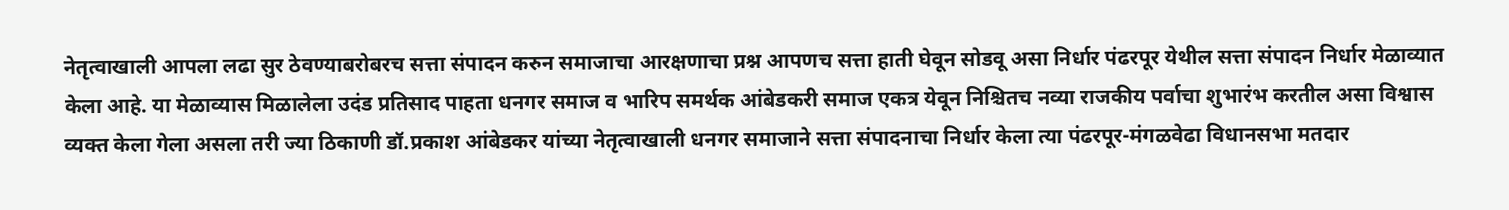नेतृत्वाखाली आपला लढा सुर ठेवण्याबरोबरच सत्ता संपादन करुन समाजाचा आरक्षणाचा प्रश्न आपणच सत्ता हाती घेवून सोडवू असा निर्धार पंढरपूर येथील सत्ता संपादन निर्धार मेळाव्यात केला आहे. या मेळाव्यास मिळालेला उदंड प्रतिसाद पाहता धनगर समाज व भारिप समर्थक आंबेडकरी समाज एकत्र येवून निश्चितच नव्या राजकीय पर्वाचा शुभारंभ करतील असा विश्वास व्यक्त केला गेला असला तरी ज्या ठिकाणी डॉ.प्रकाश आंबेडकर यांच्या नेतृत्वाखाली धनगर समाजाने सत्ता संपादनाचा निर्धार केला त्या पंढरपूर-मंगळवेढा विधानसभा मतदार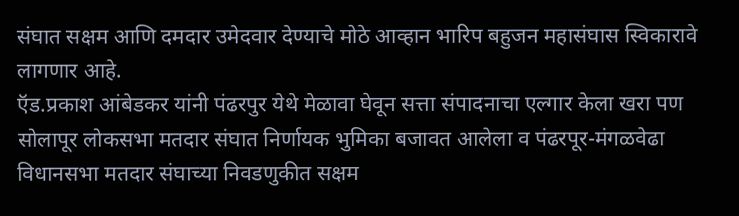संघात सक्षम आणि दमदार उमेदवार देण्याचे मोठे आव्हान भारिप बहुजन महासंघास स्विकारावे लागणार आहे.
ऍड.प्रकाश आंबेडकर यांनी पंढरपुर येथे मेळावा घेवून सत्ता संपादनाचा एल्गार केला खरा पण सोलापूर लोकसभा मतदार संघात निर्णायक भुमिका बजावत आलेला व पंढरपूर-मंगळवेढा विधानसभा मतदार संघाच्या निवडणुकीत सक्षम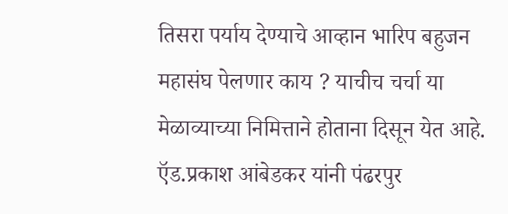तिसरा पर्याय देण्याचे आव्हान भारिप बहुजन महासंघ पेलणार काय ? याचीच चर्चा या मेळाव्याच्या निमित्ताने होताना दिसून येत आहे.
ऍड.प्रकाश आंबेडकर यांनी पंढरपुर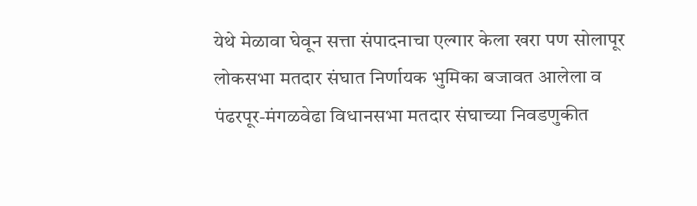येथे मेळावा घेवून सत्ता संपादनाचा एल्गार केला खरा पण सोलापूर लोकसभा मतदार संघात निर्णायक भुमिका बजावत आलेला व पंढरपूर-मंगळवेढा विधानसभा मतदार संघाच्या निवडणुकीत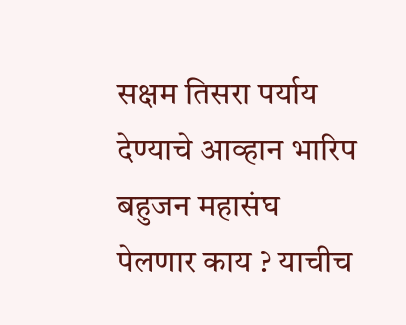सक्षम तिसरा पर्याय देण्याचे आव्हान भारिप बहुजन महासंघ पेलणार काय ? याचीच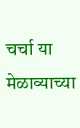चर्चा या मेळाव्याच्या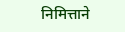निमित्ताने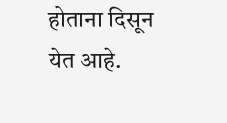होताना दिसून येत आहे.